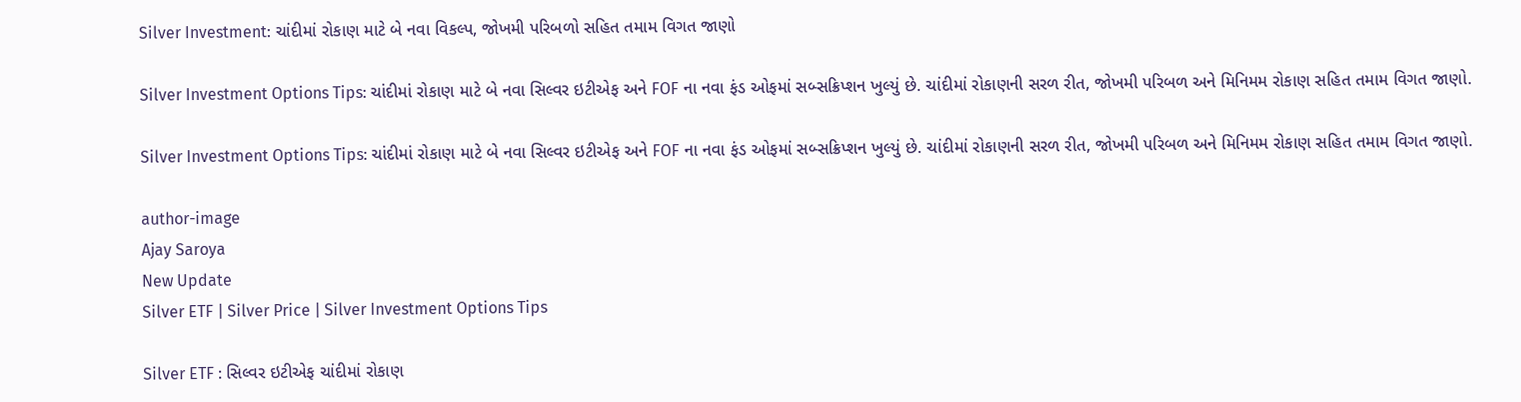Silver Investment: ચાંદીમાં રોકાણ માટે બે નવા વિકલ્પ, જોખમી પરિબળો સહિત તમામ વિગત જાણો

Silver Investment Options Tips: ચાંદીમાં રોકાણ માટે બે નવા સિલ્વર ઇટીએફ અને FOF ના નવા ફંડ ઓફમાં સબ્સક્રિપ્શન ખુલ્યું છે. ચાંદીમાં રોકાણની સરળ રીત, જોખમી પરિબળ અને મિનિમમ રોકાણ સહિત તમામ વિગત જાણો.

Silver Investment Options Tips: ચાંદીમાં રોકાણ માટે બે નવા સિલ્વર ઇટીએફ અને FOF ના નવા ફંડ ઓફમાં સબ્સક્રિપ્શન ખુલ્યું છે. ચાંદીમાં રોકાણની સરળ રીત, જોખમી પરિબળ અને મિનિમમ રોકાણ સહિત તમામ વિગત જાણો.

author-image
Ajay Saroya
New Update
Silver ETF | Silver Price | Silver Investment Options Tips

Silver ETF : સિલ્વર ઇટીએફ ચાંદીમાં રોકાણ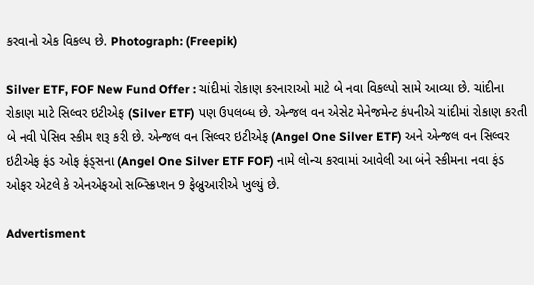કરવાનો એક વિકલ્પ છે. Photograph: (Freepik)

Silver ETF, FOF New Fund Offer : ચાંદીમાં રોકાણ કરનારાઓ માટે બે નવા વિકલ્પો સામે આવ્યા છે. ચાંદીના રોકાણ માટે સિલ્વર ઇટીએફ (Silver ETF) પણ ઉપલબ્ધ છે. એન્જલ વન એસેટ મેનેજમેન્ટ કંપનીએ ચાંદીમાં રોકાણ કરતી બે નવી પેસિવ સ્કીમ શરૂ કરી છે. એન્જલ વન સિલ્વર ઇટીએફ (Angel One Silver ETF) અને એન્જલ વન સિલ્વર ઇટીએફ ફંડ ઓફ ફંડ્સના (Angel One Silver ETF FOF) નામે લોન્ચ કરવામાં આવેલી આ બંને સ્કીમના નવા ફંડ ઓફર એટલે કે એનએફઓ સબ્સ્ક્રિપ્શન 9 ફેબ્રુઆરીએ ખુલ્યું છે.

Advertisment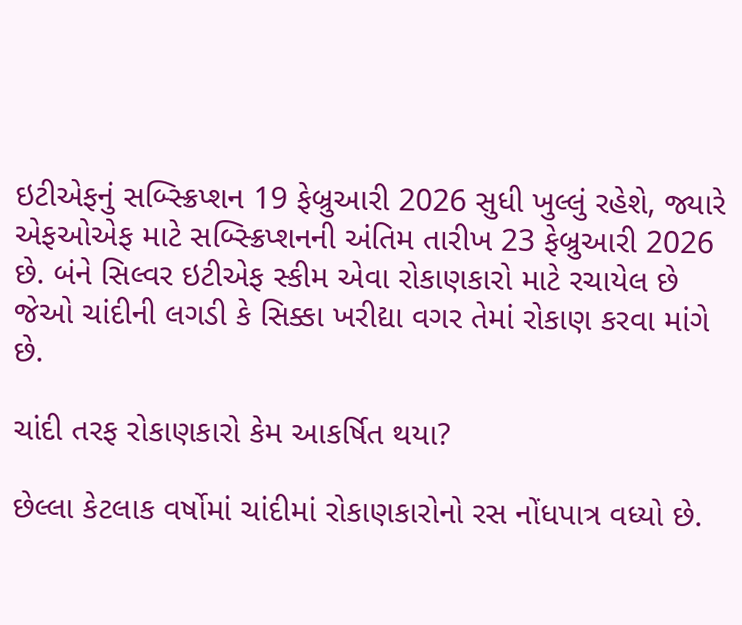ઇટીએફનું સબ્સ્ક્રિપ્શન 19 ફેબ્રુઆરી 2026 સુધી ખુલ્લું રહેશે, જ્યારે એફઓએફ માટે સબ્સ્ક્રિપ્શનની અંતિમ તારીખ 23 ફેબ્રુઆરી 2026 છે. બંને સિલ્વર ઇટીએફ સ્કીમ એવા રોકાણકારો માટે રચાયેલ છે જેઓ ચાંદીની લગડી કે સિક્કા ખરીદ્યા વગર તેમાં રોકાણ કરવા માંગે છે.

ચાંદી તરફ રોકાણકારો કેમ આકર્ષિત થયા?

છેલ્લા કેટલાક વર્ષોમાં ચાંદીમાં રોકાણકારોનો રસ નોંધપાત્ર વધ્યો છે.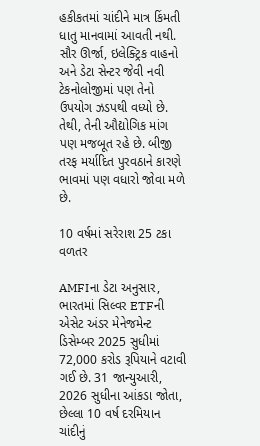હકીકતમાં ચાંદીને માત્ર કિંમતી ધાતુ માનવામાં આવતી નથી. સૌર ઊર્જા, ઇલેક્ટ્રિક વાહનો અને ડેટા સેન્ટર જેવી નવી ટેકનોલોજીમાં પણ તેનો ઉપયોગ ઝડપથી વધ્યો છે. તેથી, તેની ઔદ્યોગિક માંગ પણ મજબૂત રહે છે. બીજી તરફ મર્યાદિત પુરવઠાને કારણે ભાવમાં પણ વધારો જોવા મળે છે.

10 વર્ષમાં સરેરાશ 25 ટકા વળતર

AMFIના ડેટા અનુસાર, ભારતમાં સિલ્વર ETFની એસેટ અંડર મેનેજમેન્ટ ડિસેમ્બર 2025 સુધીમાં 72,000 કરોડ રૂપિયાને વટાવી ગઈ છે. 31 જાન્યુઆરી, 2026 સુધીના આંકડા જોતા, છેલ્લા 10 વર્ષ દરમિયાન ચાંદીનું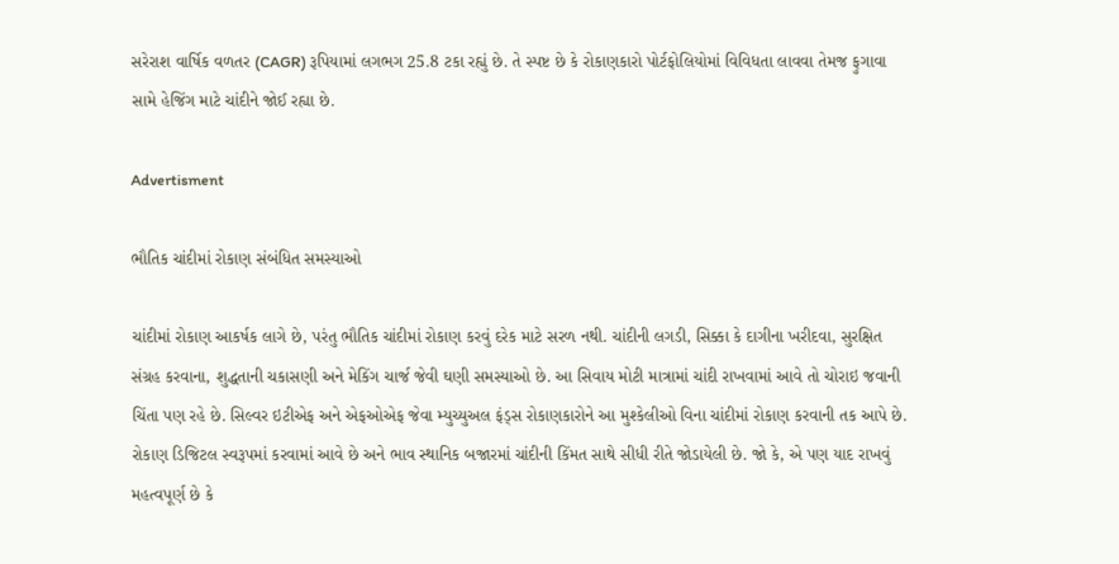સરેરાશ વાર્ષિક વળતર (CAGR) રૂપિયામાં લગભગ 25.8 ટકા રહ્યું છે. તે સ્પષ્ટ છે કે રોકાણકારો પોર્ટફોલિયોમાં વિવિધતા લાવવા તેમજ ફુગાવા સામે હેજિંગ માટે ચાંદીને જોઈ રહ્યા છે.

Advertisment

ભૌતિક ચાંદીમાં રોકાણ સંબંધિત સમસ્યાઓ

ચાંદીમાં રોકાણ આકર્ષક લાગે છે, પરંતુ ભૌતિક ચાંદીમાં રોકાણ કરવું દરેક માટે સરળ નથી. ચાંદીની લગડી, સિક્કા કે દાગીના ખરીદવા, સુરક્ષિત સંગ્રહ કરવાના, શુદ્ધતાની ચકાસણી અને મેકિંગ ચાર્જ જેવી ઘણી સમસ્યાઓ છે. આ સિવાય મોટી માત્રામાં ચાંદી રાખવામાં આવે તો ચોરાઇ જવાની ચિંતા પણ રહે છે. સિલ્વર ઇટીએફ અને એફઓએફ જેવા મ્યુચ્યુઅલ ફંડ્સ રોકાણકારોને આ મુશ્કેલીઓ વિના ચાંદીમાં રોકાણ કરવાની તક આપે છે. રોકાણ ડિજિટલ સ્વરૂપમાં કરવામાં આવે છે અને ભાવ સ્થાનિક બજારમાં ચાંદીની કિંમત સાથે સીધી રીતે જોડાયેલી છે. જો કે, એ પણ યાદ રાખવું મહત્વપૂર્ણ છે કે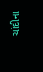ચાંદીના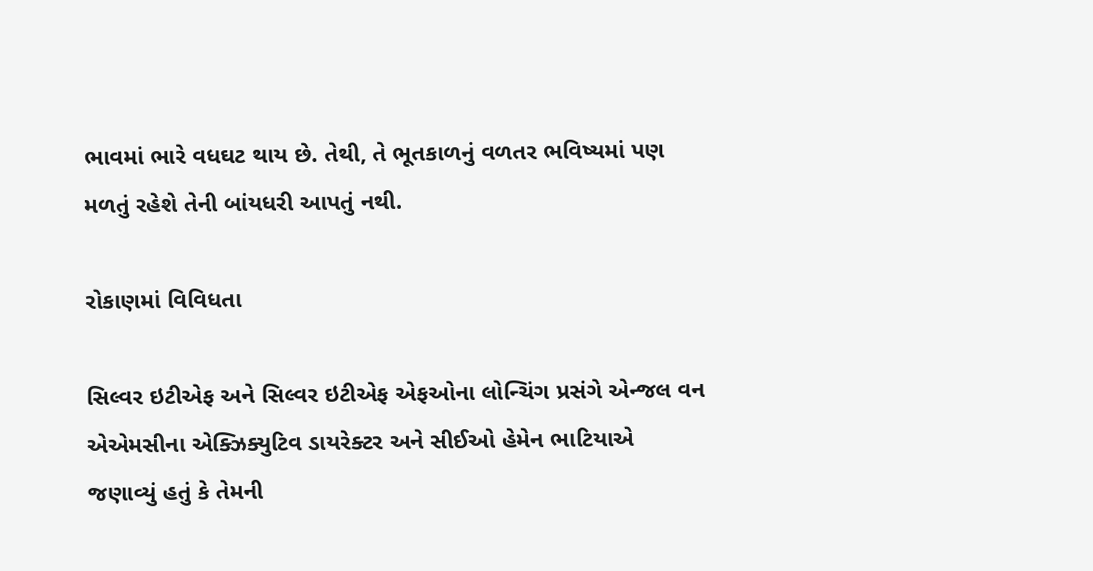ભાવમાં ભારે વધઘટ થાય છે. તેથી, તે ભૂતકાળનું વળતર ભવિષ્યમાં પણ મળતું રહેશે તેની બાંયધરી આપતું નથી.

રોકાણમાં વિવિધતા

સિલ્વર ઇટીએફ અને સિલ્વર ઇટીએફ એફઓના લોન્ચિંગ પ્રસંગે એન્જલ વન એએમસીના એક્ઝિક્યુટિવ ડાયરેક્ટર અને સીઈઓ હેમેન ભાટિયાએ જણાવ્યું હતું કે તેમની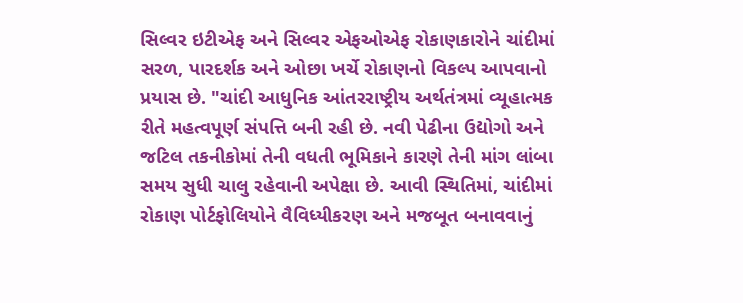સિલ્વર ઇટીએફ અને સિલ્વર એફઓએફ રોકાણકારોને ચાંદીમાં સરળ, પારદર્શક અને ઓછા ખર્ચે રોકાણનો વિકલ્પ આપવાનો પ્રયાસ છે. "ચાંદી આધુનિક આંતરરાષ્ટ્રીય અર્થતંત્રમાં વ્યૂહાત્મક રીતે મહત્વપૂર્ણ સંપત્તિ બની રહી છે. નવી પેઢીના ઉદ્યોગો અને જટિલ તકનીકોમાં તેની વધતી ભૂમિકાને કારણે તેની માંગ લાંબા સમય સુધી ચાલુ રહેવાની અપેક્ષા છે. આવી સ્થિતિમાં, ચાંદીમાં રોકાણ પોર્ટફોલિયોને વૈવિધ્યીકરણ અને મજબૂત બનાવવાનું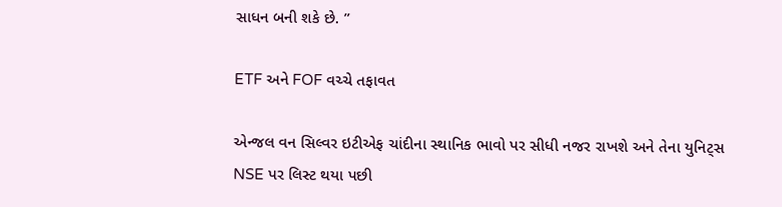સાધન બની શકે છે. ”

ETF અને FOF વચ્ચે તફાવત

એન્જલ વન સિલ્વર ઇટીએફ ચાંદીના સ્થાનિક ભાવો પર સીધી નજર રાખશે અને તેના યુનિટ્સ NSE પર લિસ્ટ થયા પછી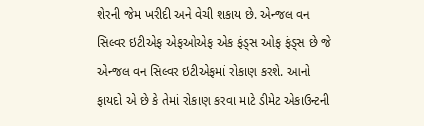શેરની જેમ ખરીદી અને વેચી શકાય છે. એન્જલ વન સિલ્વર ઇટીએફ એફઓએફ એક ફંડ્સ ઓફ ફંડ્સ છે જે એન્જલ વન સિલ્વર ઇટીએફમાં રોકાણ કરશે. આનો ફાયદો એ છે કે તેમાં રોકાણ કરવા માટે ડીમેટ એકાઉન્ટની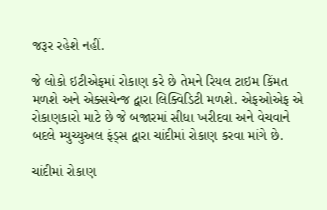જરૂર રહેશે નહીં.

જે લોકો ઇટીએફમાં રોકાણ કરે છે તેમને રિયલ ટાઇમ કિંમત મળશે અને એક્સચેન્જ દ્વારા લિક્વિડિટી મળશે. એફઓએફ એ રોકાણકારો માટે છે જે બજારમાં સીધા ખરીદવા અને વેચવાને બદલે મ્યુચ્યુઅલ ફંડ્સ દ્વારા ચાંદીમાં રોકાણ કરવા માંગે છે.

ચાંદીમાં રોકાણ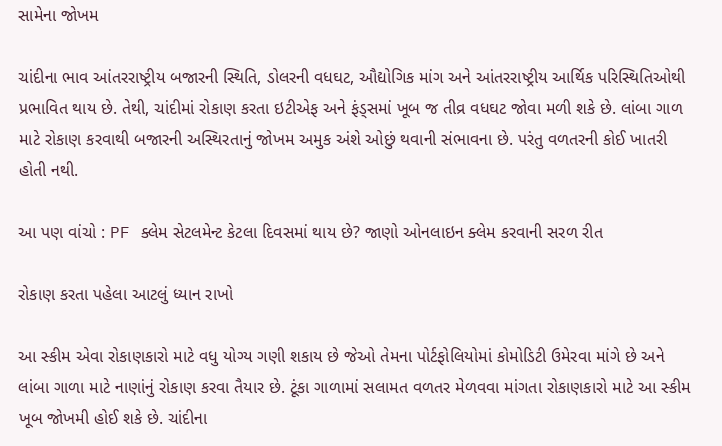સામેના જોખમ

ચાંદીના ભાવ આંતરરાષ્ટ્રીય બજારની સ્થિતિ, ડોલરની વધઘટ, ઔદ્યોગિક માંગ અને આંતરરાષ્ટ્રીય આર્થિક પરિસ્થિતિઓથી પ્રભાવિત થાય છે. તેથી, ચાંદીમાં રોકાણ કરતા ઇટીએફ અને ફંડ્સમાં ખૂબ જ તીવ્ર વધઘટ જોવા મળી શકે છે. લાંબા ગાળ માટે રોકાણ કરવાથી બજારની અસ્થિરતાનું જોખમ અમુક અંશે ઓછું થવાની સંભાવના છે. પરંતુ વળતરની કોઈ ખાતરી હોતી નથી.

આ પણ વાંચો : PF ક્લેમ સેટલમેન્ટ કેટલા દિવસમાં થાય છે? જાણો ઓનલાઇન ક્લેમ કરવાની સરળ રીત

રોકાણ કરતા પહેલા આટલું ધ્યાન રાખો

આ સ્કીમ એવા રોકાણકારો માટે વધુ યોગ્ય ગણી શકાય છે જેઓ તેમના પોર્ટફોલિયોમાં કોમોડિટી ઉમેરવા માંગે છે અને લાંબા ગાળા માટે નાણાંનું રોકાણ કરવા તૈયાર છે. ટૂંકા ગાળામાં સલામત વળતર મેળવવા માંગતા રોકાણકારો માટે આ સ્કીમ ખૂબ જોખમી હોઈ શકે છે. ચાંદીના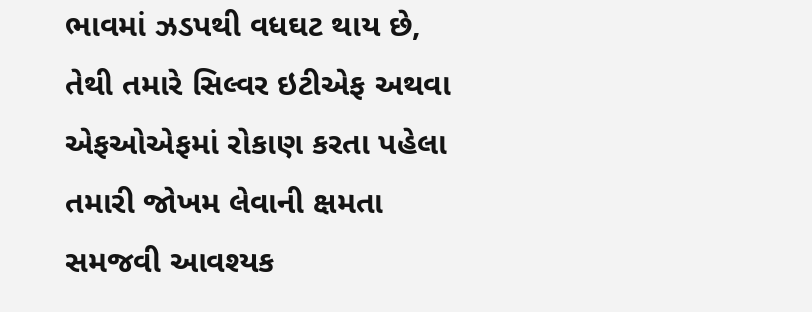ભાવમાં ઝડપથી વધઘટ થાય છે, તેથી તમારે સિલ્વર ઇટીએફ અથવા એફઓએફમાં રોકાણ કરતા પહેલા તમારી જોખમ લેવાની ક્ષમતા સમજવી આવશ્યક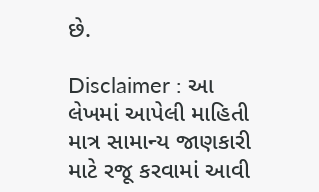છે.

Disclaimer : આ લેખમાં આપેલી માહિતી માત્ર સામાન્ય જાણકારી માટે રજૂ કરવામાં આવી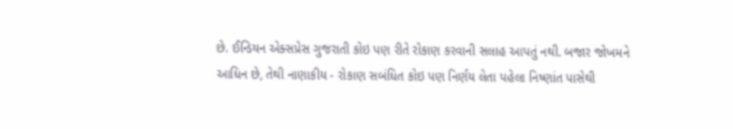છે. ઈન્ડિયન એક્સપ્રેસ ગુજરાતી કોઇ પણ રીતે રોકાણ કરવાની સલાહ આપતું નથી. બજાર જોખમને આધિન છે, તેથી નાણાકીય - રોકાણ સબંધિત કોઇ પણ નિર્ણય લેતા પહેલા નિષ્ણાંત પાસેથી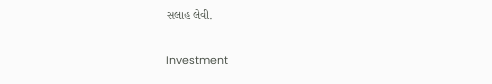સલાહ લેવી.

Investment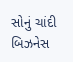સોનું ચાંદી બિઝનેસ